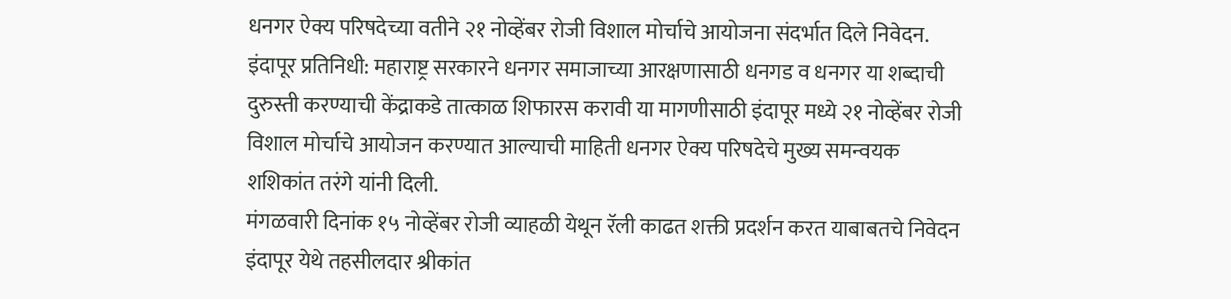धनगर ऐक्य परिषदेच्या वतीने २१ नोव्हेंबर रोजी विशाल मोर्चाचे आयोजना संदर्भात दिले निवेदन.
इंदापूर प्रतिनिधी: महाराष्ट्र सरकारने धनगर समाजाच्या आरक्षणासाठी धनगड व धनगर या शब्दाची दुरुस्ती करण्याची केंद्राकडे तात्काळ शिफारस करावी या मागणीसाठी इंदापूर मध्ये २१ नोव्हेंबर रोजी विशाल मोर्चाचे आयोजन करण्यात आल्याची माहिती धनगर ऐक्य परिषदेचे मुख्य समन्वयक शशिकांत तरंगे यांनी दिली.
मंगळवारी दिनांक १५ नोव्हेंबर रोजी व्याहळी येथून रॅली काढत शक्ती प्रदर्शन करत याबाबतचे निवेदन इंदापूर येथे तहसीलदार श्रीकांत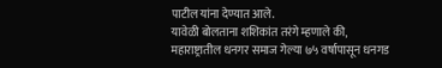पाटील यांना देण्यात आले.
यावेळी बोलताना शशिकांत तरंगे म्हणाले की, महाराष्ट्रातील धनगर समाज गेल्या ७५ वर्षापासून धनगड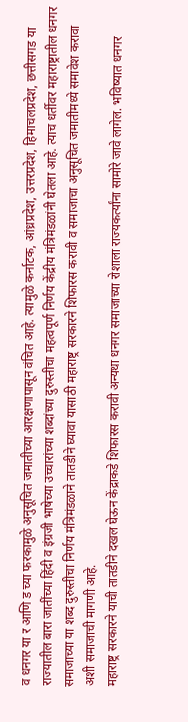व धनगर या र आणि ड च्या फरकामुळे अनुसूचित जमातीच्या आरक्षणापासून वंचित आहे. त्यामुळे कर्नाटक, आंध्रप्रदेश, उत्तरप्रदेश, हिमाचलप्रदेश, छत्तीसगड या राज्यातील बारा जातींच्या हिंदी व इंग्रजी भाषेच्या उच्चारांच्या शब्दांच्या दुरुस्तीचा महत्वपूर्ण निर्णय केंद्रीय मंत्रिमंडळांनी घेतला आहे. त्याच धर्तीवर महाराष्ट्रातील धनगर समाजाच्या या शब्द दुरुस्तीचा निर्णय मंत्रिमंडळाने तातडीने घ्यावा यासाठी महाराष्ट्र सरकारने शिफारस करावी व समाजाचा अनुसूचित जमातीमध्ये समावेश करावा अशी समाजाची मागणी आहे.
महाराष्ट्र सरकारने याची तातडीने दखल घेऊन केंद्राकडे शिफारस करावी अन्यथा धनगर समाजाच्या रोशाला राज्यकर्त्यांना सामोरे जावे लागेल. भविष्यात धनगर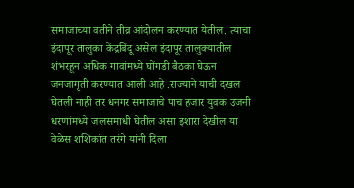समाजाच्या वतीने तीव्र आंदोलन करण्यात येतील. त्याचा इंदापूर तालुका केंद्रबिंदू असेल इंदापूर तालुक्यातील शंभरहून अधिक गावांमध्ये घोंगडी बैठका घेऊन जनजागृती करण्यात आली आहे .राज्याने याची दखल घेतली नाही तर धनगर समाजाचे पाच हजार युवक उजनी धरणांमध्ये जलसमाधी घेतील असा इशारा देखील या वेळेस शशिकांत तरंगे यांनी दिला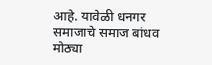आहे. यावेळी धनगर समाजाचे समाज बांधव मोठ्या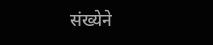संख्येने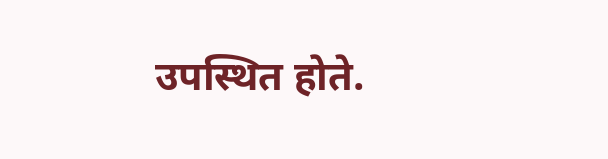उपस्थित होते.